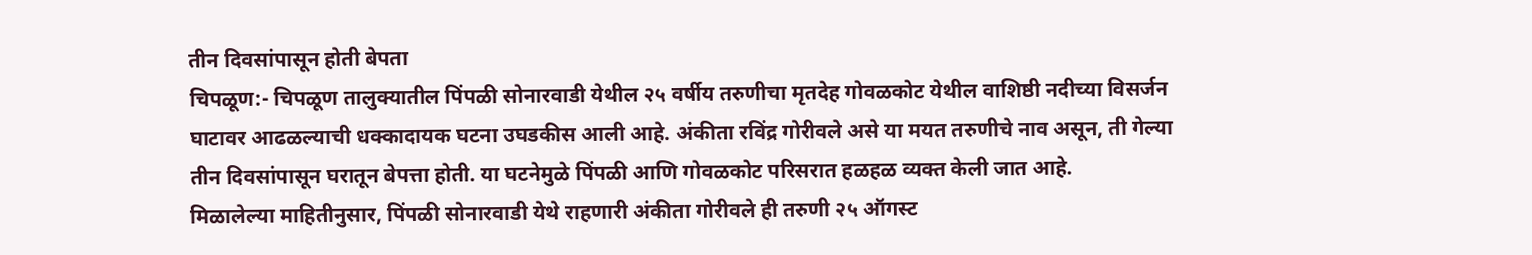तीन दिवसांपासून होती बेपता
चिपळूण:- चिपळूण तालुक्यातील पिंपळी सोनारवाडी येथील २५ वर्षीय तरुणीचा मृतदेह गोवळकोट येथील वाशिष्ठी नदीच्या विसर्जन घाटावर आढळल्याची धक्कादायक घटना उघडकीस आली आहे. अंकीता रविंद्र गोरीवले असे या मयत तरुणीचे नाव असून, ती गेल्या तीन दिवसांपासून घरातून बेपत्ता होती. या घटनेमुळे पिंपळी आणि गोवळकोट परिसरात हळहळ व्यक्त केली जात आहे.
मिळालेल्या माहितीनुसार, पिंपळी सोनारवाडी येथे राहणारी अंकीता गोरीवले ही तरुणी २५ ऑगस्ट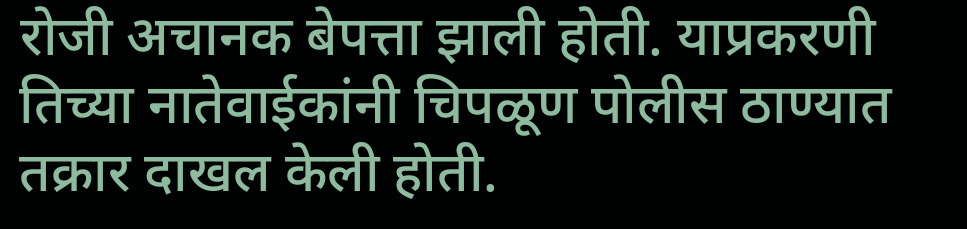रोजी अचानक बेपत्ता झाली होती. याप्रकरणी तिच्या नातेवाईकांनी चिपळूण पोलीस ठाण्यात तक्रार दाखल केली होती.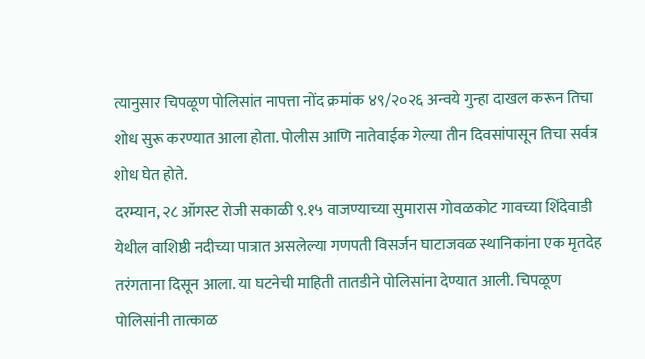त्यानुसार चिपळूण पोलिसांत नापत्ता नोंद क्रमांक ४९/२०२६ अन्वये गुन्हा दाखल करून तिचा शोध सुरू करण्यात आला होता. पोलीस आणि नातेवाईक गेल्या तीन दिवसांपासून तिचा सर्वत्र शोध घेत होते.
दरम्यान, २८ ऑगस्ट रोजी सकाळी ९.१५ वाजण्याच्या सुमारास गोवळकोट गावच्या शिंदेवाडी येथील वाशिष्ठी नदीच्या पात्रात असलेल्या गणपती विसर्जन घाटाजवळ स्थानिकांना एक मृतदेह तरंगताना दिसून आला. या घटनेची माहिती तातडीने पोलिसांना देण्यात आली. चिपळूण पोलिसांनी तात्काळ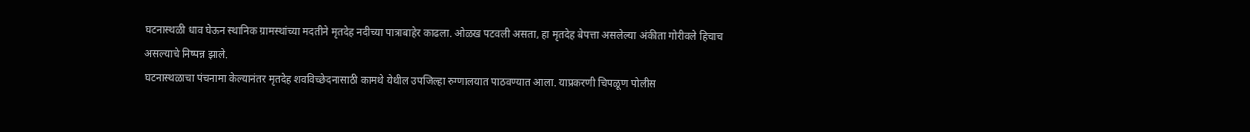घटनास्थळी धाव घेऊन स्थानिक ग्रामस्थांच्या मदतीने मृतदेह नदीच्या पात्राबाहेर काढला. ओळख पटवली असता, हा मृतदेह बेपत्ता असलेल्या अंकीता गोरीवले हिचाच असल्याचे निष्पन्न झाले.
घटनास्थळाचा पंचनामा केल्यानंतर मृतदेह शवविच्छेदनासाठी कामथे येथील उपजिल्हा रुग्णालयात पाठवण्यात आला. याप्रकरणी चिपळूण पोलीस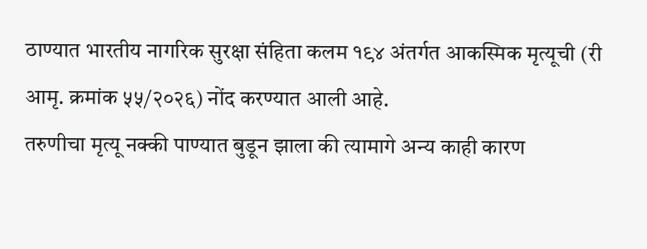ठाण्यात भारतीय नागरिक सुरक्षा संहिता कलम १९४ अंतर्गत आकस्मिक मृत्यूची (री आमृ. क्रमांक ५५/२०२६) नोंद करण्यात आली आहे.
तरुणीचा मृत्यू नक्की पाण्यात बुडून झाला की त्यामागे अन्य काही कारण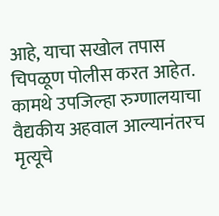आहे, याचा सखोल तपास चिपळूण पोलीस करत आहेत. कामथे उपजिल्हा रुग्णालयाचा वैद्यकीय अहवाल आल्यानंतरच मृत्यूचे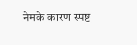नेमके कारण स्पष्ट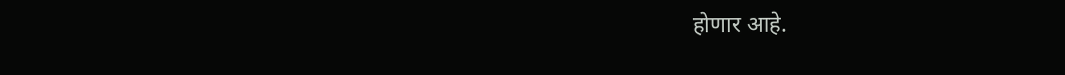होणार आहे.